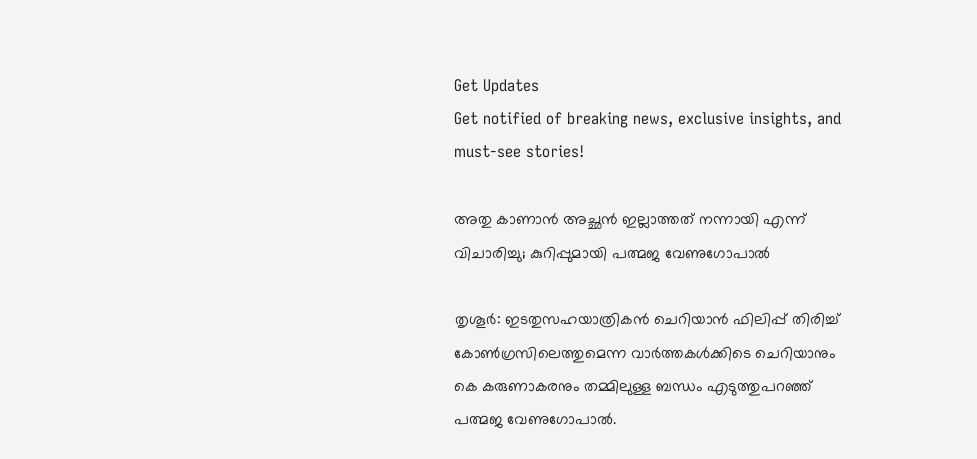Get Updates
Get notified of breaking news, exclusive insights, and must-see stories!

അതു കാണാന്‍ അച്ഛന്‍ ഇല്ലാത്തത് നന്നായി എന്ന് വിചാരിച്ചു; കുറിപ്പുമായി പത്മജ വേണുഗോപാല്‍

തൃശൂര്‍: ഇടതുസഹയാത്രികന്‍ ചെറിയാന്‍ ഫിലിപ്പ് തിരിച്ച് കോണ്‍ഗ്രസിലെത്തുമെന്ന വാര്‍ത്തകള്‍ക്കിടെ ചെറിയാനും കെ കരുണാകരനും തമ്മിലുള്ള ബന്ധം എടുത്തുപറഞ്ഞ് പത്മജ വേണുഗോപാല്‍.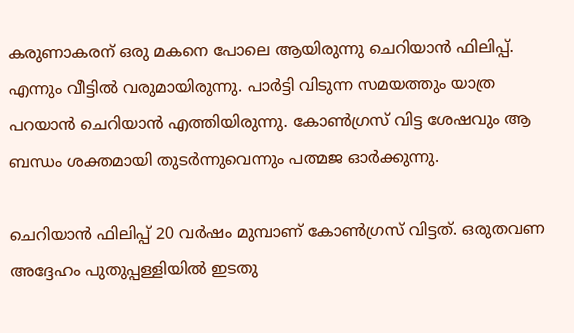കരുണാകരന് ഒരു മകനെ പോലെ ആയിരുന്നു ചെറിയാന്‍ ഫിലിപ്പ്. എന്നും വീട്ടില്‍ വരുമായിരുന്നു. പാര്‍ട്ടി വിടുന്ന സമയത്തും യാത്ര പറയാന്‍ ചെറിയാന്‍ എത്തിയിരുന്നു. കോണ്‍ഗ്രസ് വിട്ട ശേഷവും ആ ബന്ധം ശക്തമായി തുടര്‍ന്നുവെന്നും പത്മജ ഓര്‍ക്കുന്നു.

ചെറിയാന്‍ ഫിലിപ്പ് 20 വര്‍ഷം മുമ്പാണ് കോണ്‍ഗ്രസ് വിട്ടത്. ഒരുതവണ അദ്ദേഹം പുതുപ്പള്ളിയില്‍ ഇടതു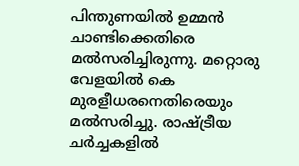പിന്തുണയില്‍ ഉമ്മന്‍ ചാണ്ടിക്കെതിരെ മല്‍സരിച്ചിരുന്നു. മറ്റൊരു വേളയില്‍ കെ മുരളീധരനെതിരെയും മല്‍സരിച്ചു. രാഷ്ട്രീയ ചര്‍ച്ചകളില്‍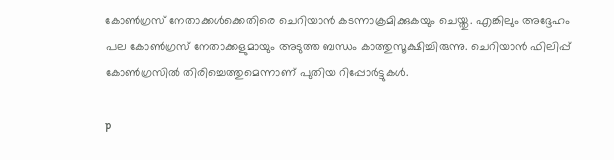കോണ്‍ഗ്രസ് നേതാക്കള്‍ക്കെതിരെ ചെറിയാന്‍ കടന്നാക്രമിക്കുകയും ചെയ്തു. എങ്കിലും അദ്ദേഹം പല കോണ്‍ഗ്രസ് നേതാക്കളുമായും അടുത്ത ബന്ധം കാത്തുസൂക്ഷിച്ചിരുന്നു. ചെറിയാന്‍ ഫിലിപ്പ് കോണ്‍ഗ്രസില്‍ തിരിച്ചെത്തുമെന്നാണ് പുതിയ റിപ്പോര്‍ട്ടുകള്‍.

p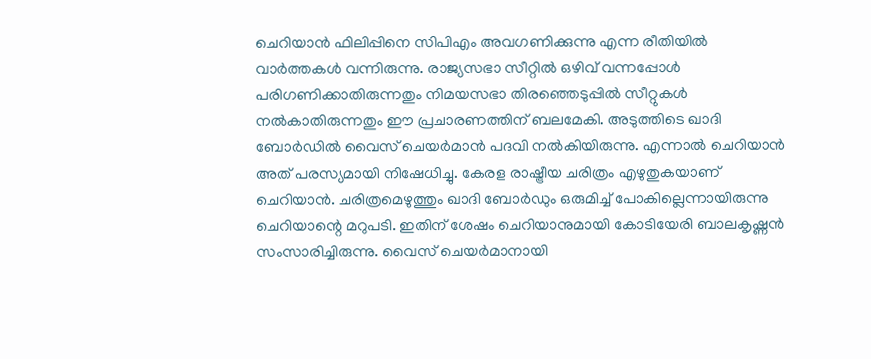ചെറിയാന്‍ ഫിലിപ്പിനെ സിപിഎം അവഗണിക്കുന്നു എന്ന രീതിയില്‍ വാര്‍ത്തകള്‍ വന്നിരുന്നു. രാജ്യസഭാ സീറ്റില്‍ ഒഴിവ് വന്നപ്പോള്‍ പരിഗണിക്കാതിരുന്നതും നിമയസഭാ തിരഞ്ഞെടുപ്പില്‍ സീറ്റുകള്‍ നല്‍കാതിരുന്നതും ഈ പ്രചാരണത്തിന് ബലമേകി. അടുത്തിടെ ഖാദി ബോര്‍ഡില്‍ വൈസ് ചെയര്‍മാന്‍ പദവി നല്‍കിയിരുന്നു. എന്നാല്‍ ചെറിയാന്‍ അത് പരസ്യമായി നിഷേധിച്ചു. കേരള രാഷ്ട്രീയ ചരിത്രം എഴുതുകയാണ് ചെറിയാന്‍. ചരിത്രമെഴുത്തും ഖാദി ബോര്‍ഡും ഒരുമിച്ച് പോകില്ലെന്നായിരുന്നു ചെറിയാന്റെ മറുപടി. ഇതിന് ശേഷം ചെറിയാനുമായി കോടിയേരി ബാലകൃഷ്ണന്‍ സംസാരിച്ചിരുന്നു. വൈസ് ചെയര്‍മാനായി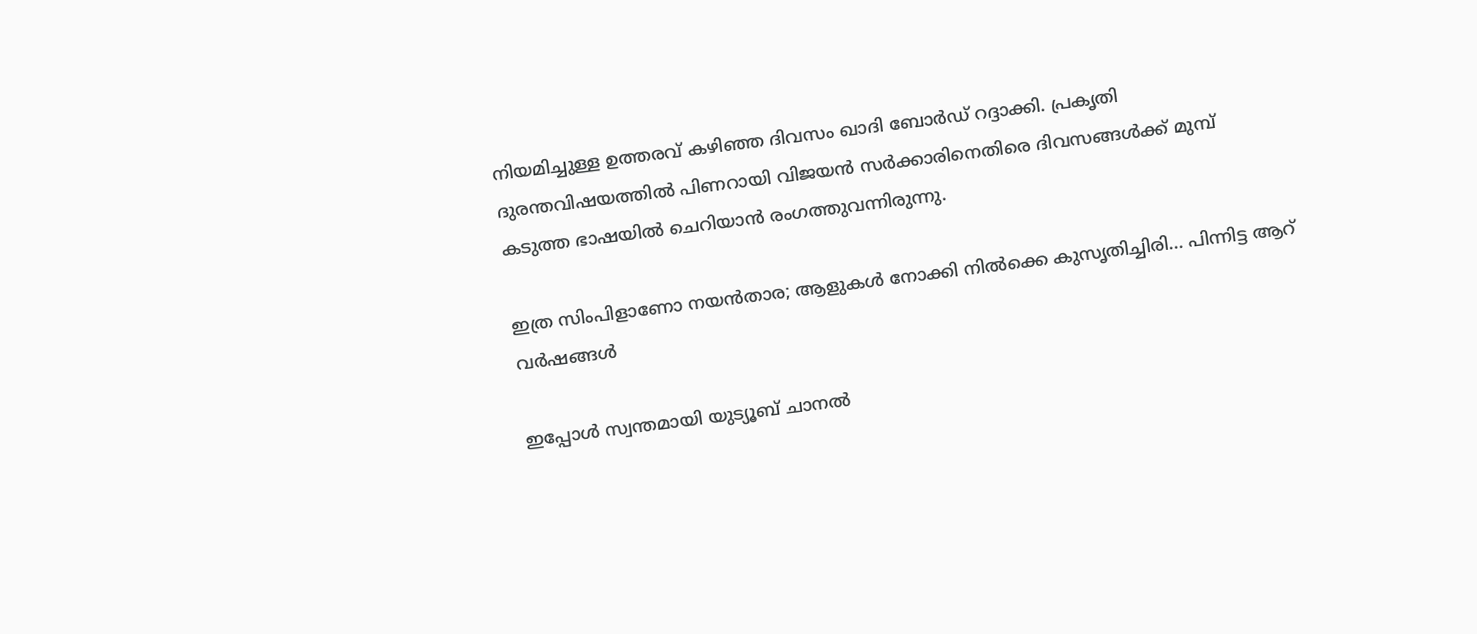നിയമിച്ചുള്ള ഉത്തരവ് കഴിഞ്ഞ ദിവസം ഖാദി ബോര്‍ഡ് റദ്ദാക്കി. പ്രകൃതി ദുരന്തവിഷയത്തില്‍ പിണറായി വിജയന്‍ സര്‍ക്കാരിനെതിരെ ദിവസങ്ങള്‍ക്ക് മുമ്പ് കടുത്ത ഭാഷയില്‍ ചെറിയാന്‍ രംഗത്തുവന്നിരുന്നു.

ഇത്ര സിംപിളാണോ നയന്‍താര; ആളുകള്‍ നോക്കി നില്‍ക്കെ കുസൃതിച്ചിരി... പിന്നിട്ട ആറ് വര്‍ഷങ്ങള്‍

ഇപ്പോള്‍ സ്വന്തമായി യുട്യൂബ് ചാനല്‍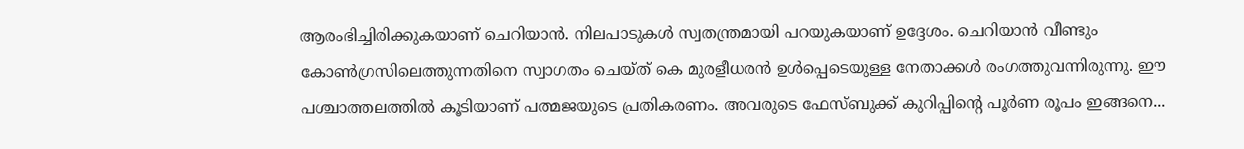ആരംഭിച്ചിരിക്കുകയാണ് ചെറിയാന്‍. നിലപാടുകള്‍ സ്വതന്ത്രമായി പറയുകയാണ് ഉദ്ദേശം. ചെറിയാന്‍ വീണ്ടും കോണ്‍ഗ്രസിലെത്തുന്നതിനെ സ്വാഗതം ചെയ്ത് കെ മുരളീധരന്‍ ഉള്‍പ്പെടെയുള്ള നേതാക്കള്‍ രംഗത്തുവന്നിരുന്നു. ഈ പശ്ചാത്തലത്തില്‍ കൂടിയാണ് പത്മജയുടെ പ്രതികരണം. അവരുടെ ഫേസ്ബുക്ക് കുറിപ്പിന്റെ പൂര്‍ണ രൂപം ഇങ്ങനെ...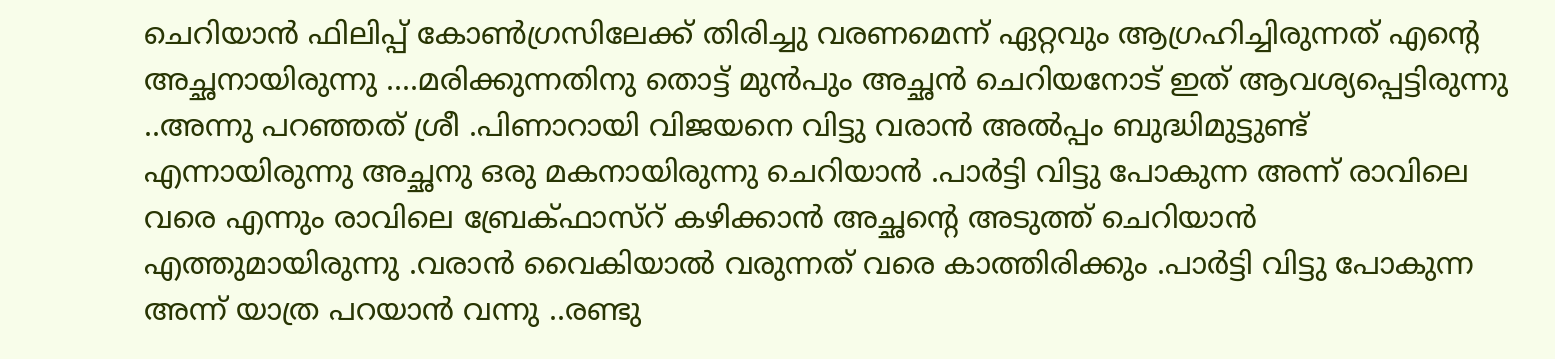ചെറിയാന്‍ ഫിലിപ്പ് കോണ്‍ഗ്രസിലേക്ക് തിരിച്ചു വരണമെന്ന് ഏറ്റവും ആഗ്രഹിച്ചിരുന്നത് എന്റെ അച്ഛനായിരുന്നു ....മരിക്കുന്നതിനു തൊട്ട് മുന്‍പും അച്ഛന്‍ ചെറിയനോട് ഇത് ആവശ്യപ്പെട്ടിരുന്നു ..അന്നു പറഞ്ഞത് ശ്രീ .പിണാറായി വിജയനെ വിട്ടു വരാന്‍ അല്‍പ്പം ബുദ്ധിമുട്ടുണ്ട് എന്നായിരുന്നു അച്ഛനു ഒരു മകനായിരുന്നു ചെറിയാന്‍ .പാര്‍ട്ടി വിട്ടു പോകുന്ന അന്ന് രാവിലെ വരെ എന്നും രാവിലെ ബ്രേക്ഫാസ്‌റ് കഴിക്കാന്‍ അച്ഛന്റെ അടുത്ത് ചെറിയാന്‍ എത്തുമായിരുന്നു .വരാന്‍ വൈകിയാല്‍ വരുന്നത് വരെ കാത്തിരിക്കും .പാര്‍ട്ടി വിട്ടു പോകുന്ന അന്ന് യാത്ര പറയാന്‍ വന്നു ..രണ്ടു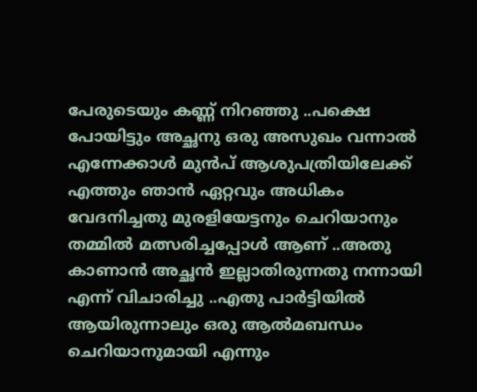പേരുടെയും കണ്ണ് നിറഞ്ഞു ..പക്ഷെ പോയിട്ടും അച്ഛനു ഒരു അസുഖം വന്നാല്‍ എന്നേക്കാള്‍ മുന്‍പ് ആശുപത്രിയിലേക്ക് എത്തും ഞാന്‍ ഏറ്റവും അധികം വേദനിച്ചതു മുരളിയേട്ടനും ചെറിയാനും തമ്മില്‍ മത്സരിച്ചപ്പോള്‍ ആണ് ..അതു കാണാന്‍ അച്ഛന്‍ ഇല്ലാതിരുന്നതു നന്നായി എന്ന് വിചാരിച്ചു ..എതു പാര്‍ട്ടിയില്‍ ആയിരുന്നാലും ഒരു ആല്‍മബന്ധം ചെറിയാനുമായി എന്നും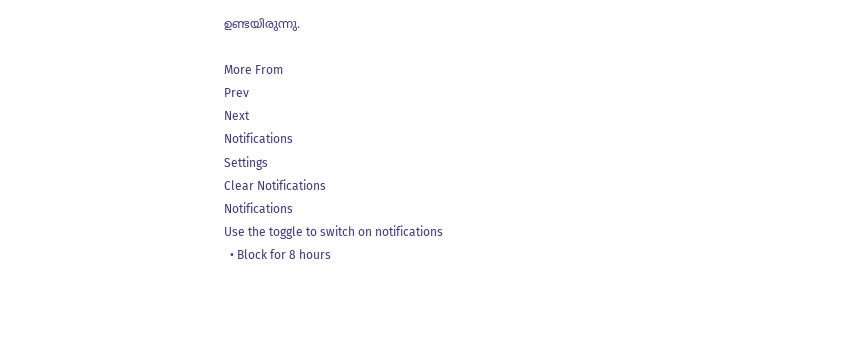ഉണ്ടയിരുന്നു.

More From
Prev
Next
Notifications
Settings
Clear Notifications
Notifications
Use the toggle to switch on notifications
  • Block for 8 hours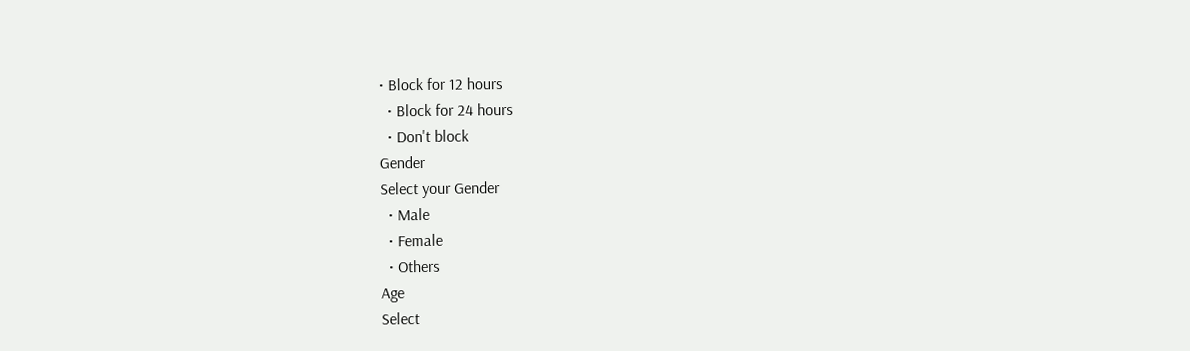• Block for 12 hours
  • Block for 24 hours
  • Don't block
Gender
Select your Gender
  • Male
  • Female
  • Others
Age
Select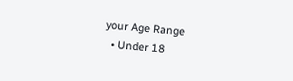your Age Range
  • Under 18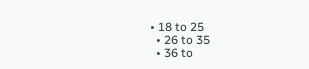• 18 to 25
  • 26 to 35
  • 36 to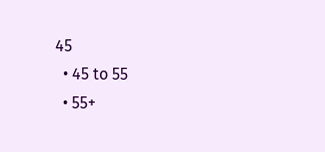45
  • 45 to 55
  • 55+